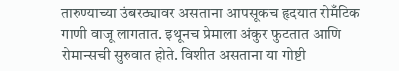तारुण्याच्या उंबरठ्यावर असताना आपसूकच हृदयात रोमँटिक गाणी वाजू लागतात. इथूनच प्रेमाला अंकुर फुटतात आणि रोमान्सची सुरुवात होते. विशीत असताना या गोष्टी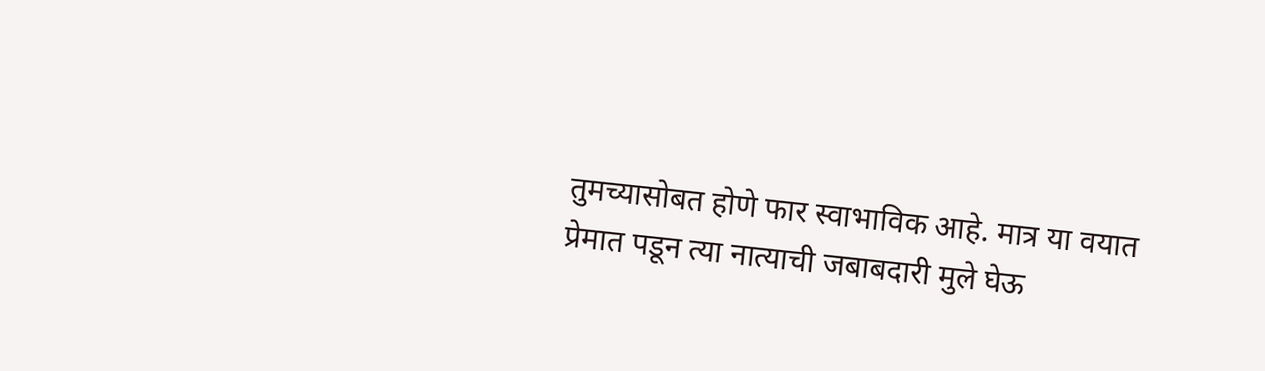तुमच्यासोबत होणे फार स्वाभाविक आहे. मात्र या वयात प्रेमात पडून त्या नात्याची जबाबदारी मुले घेऊ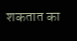शकतात का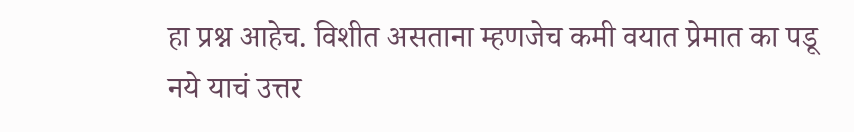हा प्रश्न आहेच. विशीत असताना म्हणजेच कमी वयात प्रेमात का पडू नये याचं उत्तर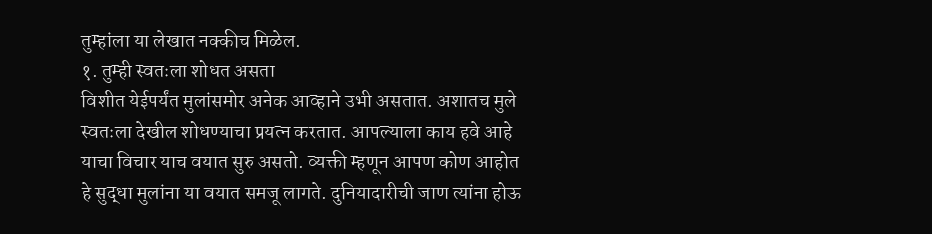तुम्हांला या लेखात नक्कीच मिळेल.
१. तुम्ही स्वतःला शोधत असता
विशीत येईपर्यंत मुलांसमोर अनेक आव्हाने उभी असतात. अशातच मुले स्वतःला देखील शोधण्याचा प्रयत्न करतात. आपल्याला काय हवे आहे याचा विचार याच वयात सुरु असतो. व्यक्ती म्हणून आपण कोण आहोत हे सुद्धा मुलांना या वयात समजू लागते. दुनियादारीची जाण त्यांना होऊ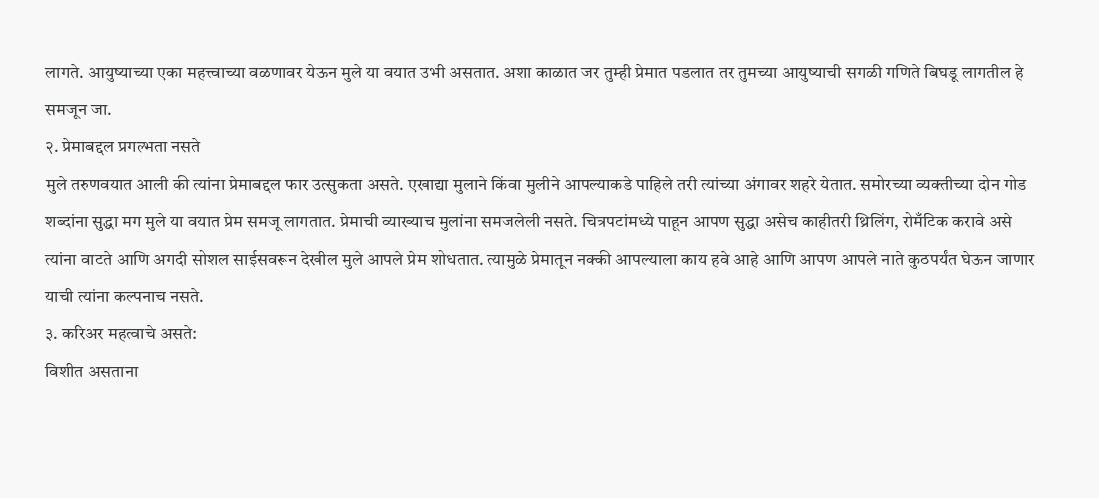लागते. आयुष्याच्या एका महत्त्वाच्या वळणावर येऊन मुले या वयात उभी असतात. अशा काळात जर तुम्ही प्रेमात पडलात तर तुमच्या आयुष्याची सगळी गणिते बिघडू लागतील हे समजून जा.
२. प्रेमाबद्दल प्रगल्भता नसते
मुले तरुणवयात आली की त्यांना प्रेमाबद्दल फार उत्सुकता असते. एखाद्या मुलाने किंवा मुलीने आपल्याकडे पाहिले तरी त्यांच्या अंगावर शहरे येतात. समोरच्या व्यक्तीच्या दोन गोड शब्दांना सुद्धा मग मुले या वयात प्रेम समजू लागतात. प्रेमाची व्याख्याच मुलांना समजलेली नसते. चित्रपटांमध्ये पाहून आपण सुद्धा असेच काहीतरी थ्रिलिंग, रोमँटिक करावे असे त्यांना वाटते आणि अगदी सोशल साईसवरून देखील मुले आपले प्रेम शोधतात. त्यामुळे प्रेमातून नक्की आपल्याला काय हवे आहे आणि आपण आपले नाते कुठपर्यंत घेऊन जाणार याची त्यांना कल्पनाच नसते.
३. करिअर महत्वाचे असते:
विशीत असताना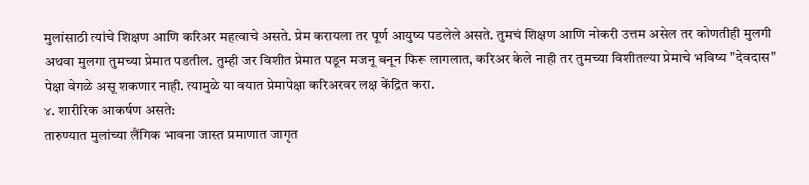मुलांसाठी त्यांचे शिक्षण आणि करिअर महत्वाचे असते. प्रेम करायला तर पूर्ण आयुष्य पडलेले असते. तुमचं शिक्षण आणि नोकरी उत्तम असेल तर कोणतीही मुलगी अथवा मुलगा तुमच्या प्रेमात पडतील. तुम्ही जर विशीत प्रेमात पडून मजनू बनून फिरू लागलात, करिअर केले नाही तर तुमच्या विशीतल्या प्रेमाचे भविष्य "देवदास" पेक्षा वेगळे असू शकणार नाही. त्यामुळे या वयात प्रेमापेक्षा करिअरवर लक्ष केंद्रित करा.
४. शारीरिक आकर्षण असते:
तारुण्यात मुलांच्या लैंगिक भावना जास्त प्रमाणात जागृत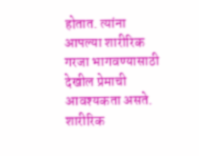होतात. त्यांना आपल्या शारीरिक गरजा भागवण्यासाठी देखील प्रेमाची आवश्यकता असते. शारीरिक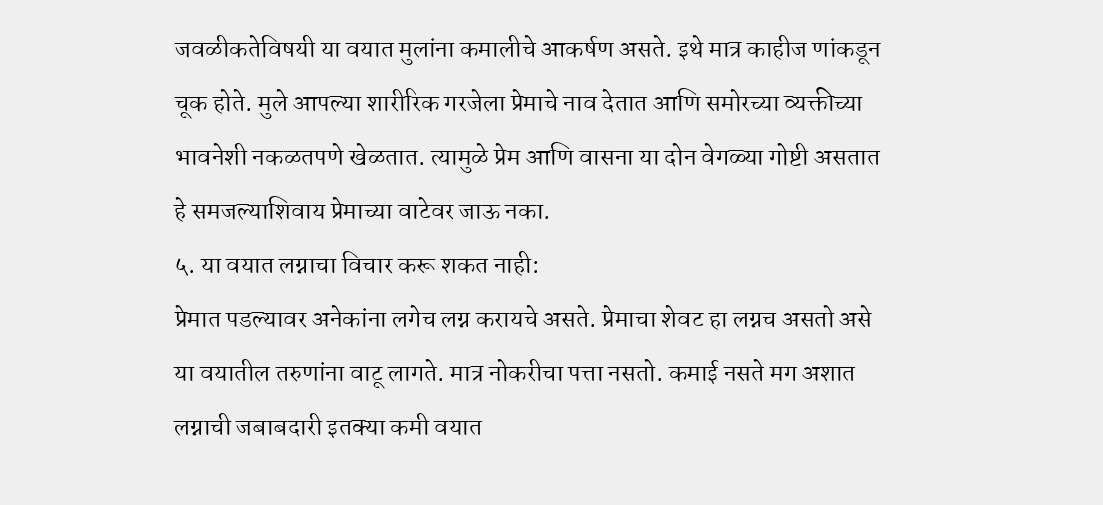जवळीकतेविषयी या वयात मुलांना कमालीचे आकर्षण असते. इथे मात्र काहीज णांकडून चूक होते. मुले आपल्या शारीरिक गरजेला प्रेमाचे नाव देतात आणि समोरच्या व्यक्तीच्या भावनेशी नकळतपणे खेळतात. त्यामुळे प्रेम आणि वासना या दोन वेगळ्या गोष्टी असतात हे समजल्याशिवाय प्रेमाच्या वाटेवर जाऊ नका.
५. या वयात लग्नाचा विचार करू शकत नाही:
प्रेमात पडल्यावर अनेकांना लगेच लग्न करायचे असते. प्रेमाचा शेवट हा लग्नच असतो असे या वयातील तरुणांना वाटू लागते. मात्र नोकरीचा पत्ता नसतो. कमाई नसते मग अशात लग्नाची जबाबदारी इतक्या कमी वयात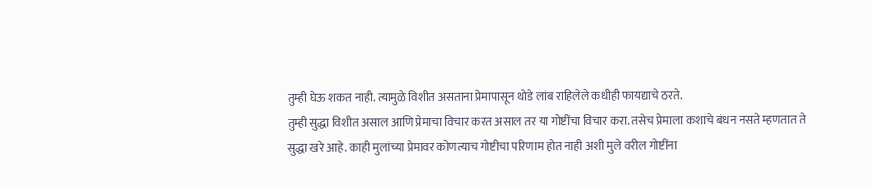तुम्ही घेऊ शकत नाही. त्यामुळे विशीत असताना प्रेमापासून थोडे लांब राहिलेले कधीही फायद्याचे ठरते.
तुम्ही सुद्धा विशीत असाल आणि प्रेमाचा विचार करत असाल तर या गोष्टींचा विचार करा. तसेच प्रेमाला कशाचे बंधन नसते म्हणतात ते सुद्धा खरे आहे. काही मुलांच्या प्रेमावर कोणत्याच गोष्टीचा परिणाम होत नाही अशी मुले वरील गोष्टींना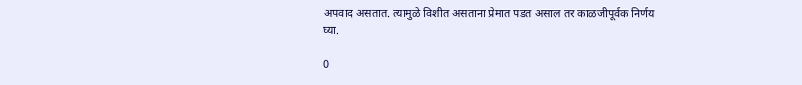अपवाद असतात. त्यामुळे विशीत असताना प्रेमात पडत असाल तर काळजीपूर्वक निर्णय घ्या.

0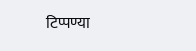टिप्पण्या